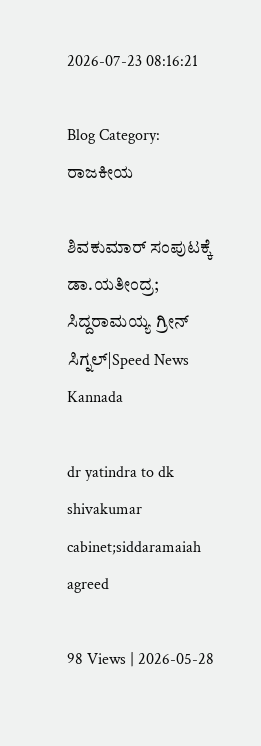2026-07-23 08:16:21

Blog Category: ರಾಜಕೀಯ

ಶಿವಕುಮಾರ್‌ ಸಂಪುಟಕ್ಕೆ ಡಾ.ಯತೀಂದ್ರ; ಸಿದ್ದರಾಮಯ್ಯ ಗ್ರೀನ್‌ ಸಿಗ್ನಲ್|Speed News Kannada

dr yatindra to dk shivakumar cabinet;siddaramaiah agreed

98 Views | 2026-05-28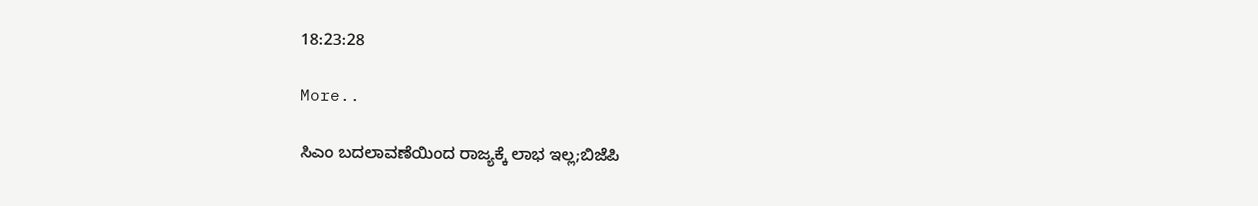18:23:28

More..

ಸಿಎಂ ಬದಲಾವಣೆಯಿಂದ ರಾಜ್ಯಕ್ಕೆ ಲಾಭ ಇಲ್ಲ;ಬಿಜೆಪಿ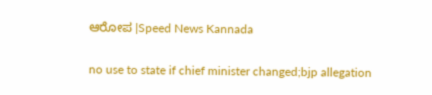ಆರೋಪ |Speed News Kannada

no use to state if chief minister changed;bjp allegation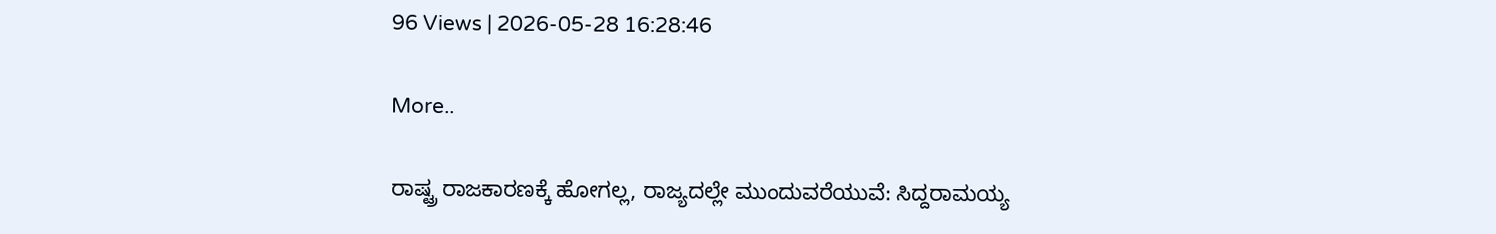96 Views | 2026-05-28 16:28:46

More..

ರಾಷ್ಟ್ರ ರಾಜಕಾರಣಕ್ಕೆ ಹೋಗಲ್ಲ, ರಾಜ್ಯದಲ್ಲೇ ಮುಂದುವರೆಯುವೆ: ಸಿದ್ದರಾಮಯ್ಯ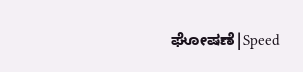ಘೋಷಣೆ|Speed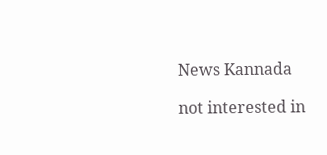News Kannada

not interested in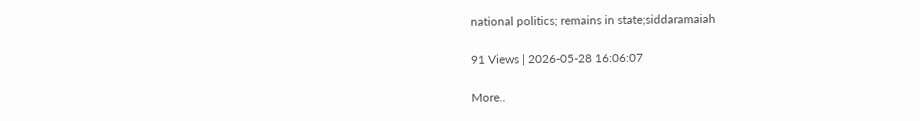national politics; remains in state;siddaramaiah

91 Views | 2026-05-28 16:06:07

More..